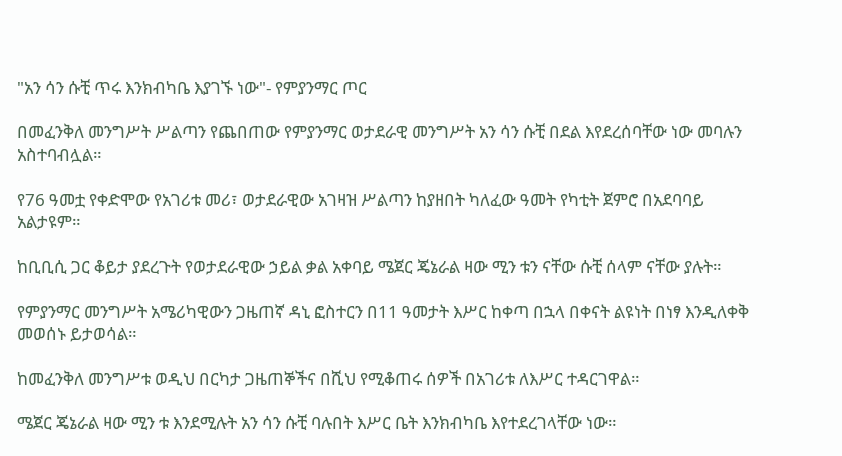"አን ሳን ሱቺ ጥሩ እንክብካቤ እያገኙ ነው"- የምያንማር ጦር

በመፈንቅለ መንግሥት ሥልጣን የጨበጠው የምያንማር ወታደራዊ መንግሥት አን ሳን ሱቺ በደል እየደረሰባቸው ነው መባሉን አስተባብሏል።

የ76 ዓመቷ የቀድሞው የአገሪቱ መሪ፣ ወታደራዊው አገዛዝ ሥልጣን ከያዘበት ካለፈው ዓመት የካቲት ጀምሮ በአደባባይ አልታዩም።

ከቢቢሲ ጋር ቆይታ ያደረጉት የወታደራዊው ኃይል ቃል አቀባይ ሜጀር ጄኔራል ዛው ሚን ቱን ናቸው ሱቺ ሰላም ናቸው ያሉት።

የምያንማር መንግሥት አሜሪካዊውን ጋዜጠኛ ዳኒ ፎስተርን በ11 ዓመታት እሥር ከቀጣ በኋላ በቀናት ልዩነት በነፃ እንዲለቀቅ መወሰኑ ይታወሳል።

ከመፈንቅለ መንግሥቱ ወዲህ በርካታ ጋዜጠኞችና በሺህ የሚቆጠሩ ሰዎች በአገሪቱ ለእሥር ተዳርገዋል።

ሜጀር ጄኔራል ዛው ሚን ቱ እንደሚሉት አን ሳን ሱቺ ባሉበት እሥር ቤት እንክብካቤ እየተደረገላቸው ነው።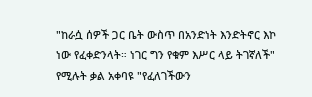"ከራሷ ሰዎች ጋር ቤት ውስጥ በአንድነት እንድትኖር እኮ ነው የፈቀድንላት። ነገር ግን የቁም እሥር ላይ ትገኛለች" የሚሉት ቃል አቀባዩ "የፈለገችውን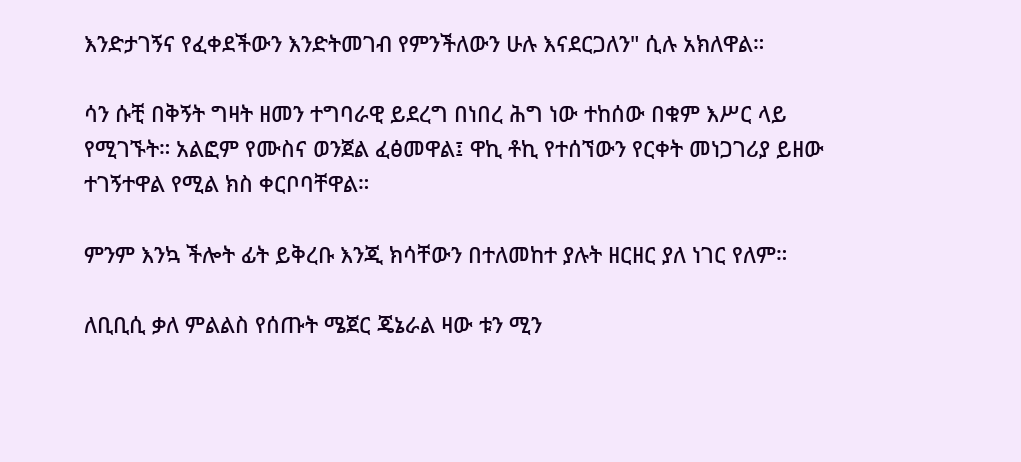እንድታገኝና የፈቀደችውን እንድትመገብ የምንችለውን ሁሉ እናደርጋለን" ሲሉ አክለዋል።

ሳን ሱቺ በቅኝት ግዛት ዘመን ተግባራዊ ይደረግ በነበረ ሕግ ነው ተከሰው በቁም እሥር ላይ የሚገኙት። አልፎም የሙስና ወንጀል ፈፅመዋል፤ ዋኪ ቶኪ የተሰኘውን የርቀት መነጋገሪያ ይዘው ተገኝተዋል የሚል ክስ ቀርቦባቸዋል።

ምንም እንኳ ችሎት ፊት ይቅረቡ እንጂ ክሳቸውን በተለመከተ ያሉት ዘርዘር ያለ ነገር የለም።

ለቢቢሲ ቃለ ምልልስ የሰጡት ሜጀር ጄኔራል ዛው ቱን ሚን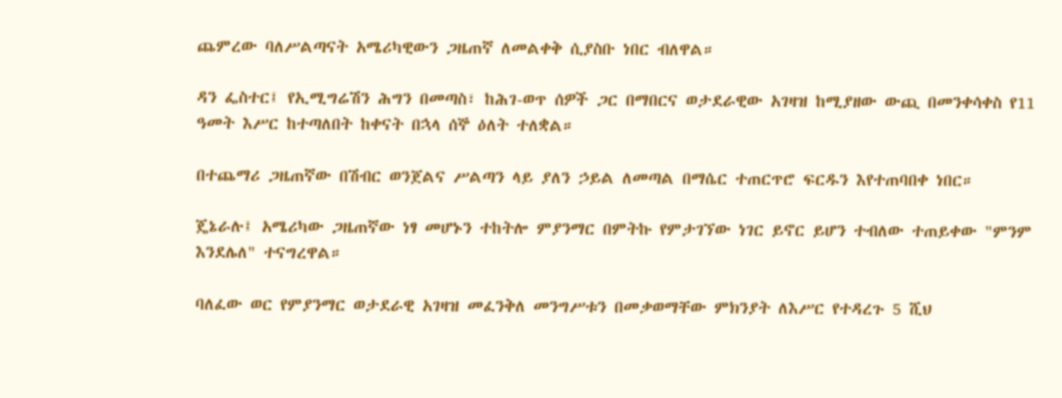ጨምረው ባለሥልጣናት አሜሪካዊውን ጋዜጠኛ ለመልቀቅ ሲያስቡ ነበር ብለዋል።

ዳን ፌስተር፤ የኢሚግሬሽን ሕግን በመጣስ፣ ከሕገ-ወጥ ሰዎች ጋር በማበርና ወታደራዊው አገዛዝ ከሚያዘው ውጪ በመንቀሳቀስ የ11 ዓመት እሥር ከተጣለበት ከቀናት በኋላ ሰኞ ዕለት ተለቋል።

በተጨማሪ ጋዜጠኛው በሽብር ወንጀልና ሥልጣን ላይ ያለን ኃይል ለመጣል በማሴር ተጠርጥሮ ፍርዱን እየተጠባበቀ ነበር።

ጄኔራሉ፤ አሜሪካው ጋዜጠኛው ነፃ መሆኑን ተከትሎ ምያንማር በምትኩ የምታገኘው ነገር ይኖር ይሆን ተብለው ተጠይቀው "ምንም እንደሌለ" ተናግረዋል።

ባለፈው ወር የምያንማር ወታደራዊ አገዛዝ መፈንቅለ መንግሥቱን በመቃወማቸው ምክንያት ለእሥር የተዳረጉ 5 ሺህ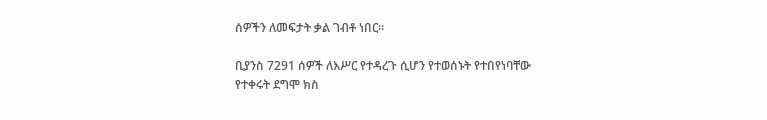ሰዎችን ለመፍታት ቃል ገብቶ ነበር።

ቢያንስ 7291 ሰዎች ለእሥር የተዳረጉ ሲሆን የተወሰኑት የተበየነባቸው የተቀሩት ደግሞ ክስ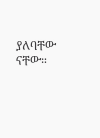ያለባቸው ናቸው።